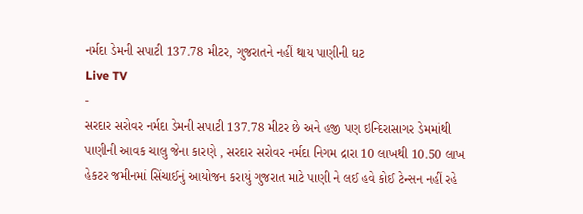નર્મદા ડેમની સપાટી 137.78 મીટર, ગુજરાતને નહીં થાય પાણીની ઘટ
Live TV
-
સરદાર સરોવર નર્મદા ડેમની સપાટી 137.78 મીટર છે અને હજી પણ ઇન્દિરાસાગર ડેમમાંથી પાણીની આવક ચાલુ જેના કારણે , સરદાર સરોવર નર્મદા નિગમ દ્રારા 10 લાખથી 10.50 લાખ હેકટર જમીનમાં સિંચાઈનું આયોજન કરાયું ગુજરાત માટે પાણી ને લઈ હવે કોઈ ટેન્સન નહીં રહે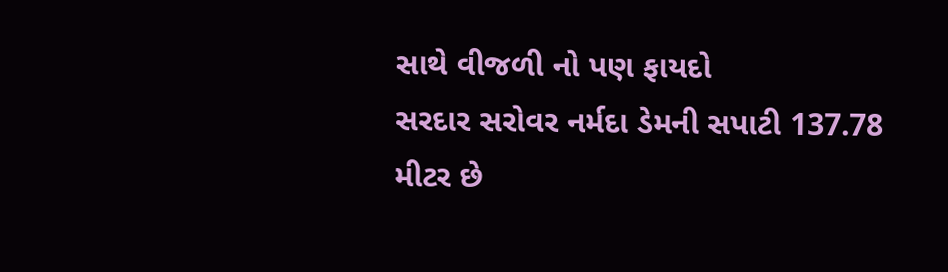સાથે વીજળી નો પણ ફાયદો
સરદાર સરોવર નર્મદા ડેમની સપાટી 137.78 મીટર છે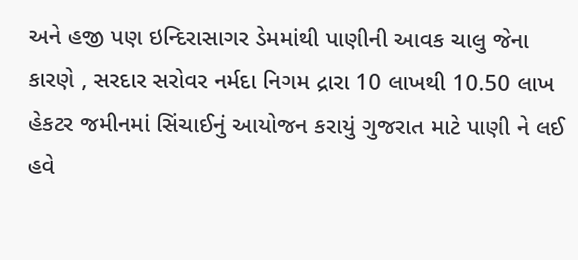અને હજી પણ ઇન્દિરાસાગર ડેમમાંથી પાણીની આવક ચાલુ જેના કારણે , સરદાર સરોવર નર્મદા નિગમ દ્રારા 10 લાખથી 10.50 લાખ હેકટર જમીનમાં સિંચાઈનું આયોજન કરાયું ગુજરાત માટે પાણી ને લઈ હવે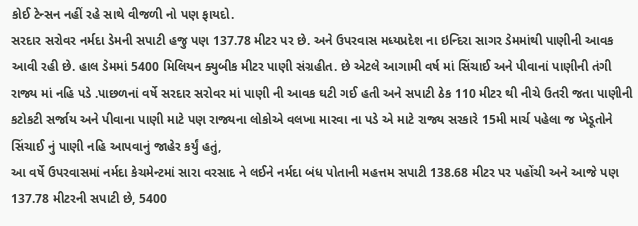કોઈ ટેન્સન નહીં રહે સાથે વીજળી નો પણ ફાયદો.
સરદાર સરોવર નર્મદા ડેમની સપાટી હજુ પણ 137.78 મીટર પર છે. અને ઉપરવાસ મધ્યપ્રદેશ ના ઇન્દિરા સાગર ડેમમાંથી પાણીની આવક આવી રહી છે. હાલ ડેમમાં 5400 મિલિયન ક્યુબીક મીટર પાણી સંગ્રહીત. છે એટલે આગામી વર્ષ માં સિંચાઈ અને પીવાનાં પાણીની તંગી રાજ્ય માં નહિ પડે .પાછળનાં વર્ષે સરદાર સરોવર માં પાણી ની આવક ઘટી ગઈ હતી અને સપાટી ઠેક 110 મીટર થી નીચે ઉતરી જતા પાણીની કટોકટી સર્જાય અને પીવાના પાણી માટે પણ રાજ્યના લોકોએ વલખા મારવા ના પડે એ માટે રાજ્ય સરકારે 15મી માર્ચ પહેલા જ ખેડૂતોને સિંચાઈ નું પાણી નહિ આપવાનું જાહેર કર્યું હતું,
આ વર્ષે ઉપરવાસમાં નર્મદા કેચમેન્ટમાં સારા વરસાદ ને લઈને નર્મદા બંધ પોતાની મહત્તમ સપાટી 138.68 મીટર પર પહોંચી અને આજે પણ 137.78 મીટરની સપાટી છે, 5400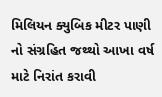મિલિયન ક્યુબિક મીટર પાણી નો સંગ્રહિત જથ્થો આખા વર્ષ માટે નિરાંત કરાવી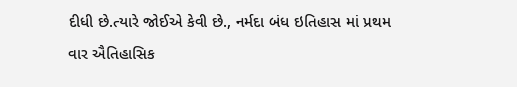દીધી છે.ત્યારે જોઈએ કેવી છે., નર્મદા બંધ ઇતિહાસ માં પ્રથમ વાર ઐતિહાસિક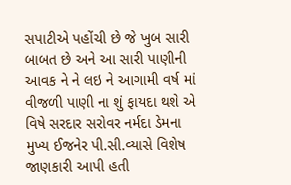સપાટીએ પહોંચી છે જે ખુબ સારી બાબત છે અને આ સારી પાણીની આવક ને ને લઇ ને આગામી વર્ષ માં વીજળી પાણી ના શું ફાયદા થશે એ વિષે સરદાર સરોવર નર્મદા ડેમના મુખ્ય ઈજનેર પી.સી.વ્યાસે વિશેષ જાણકારી આપી હતી